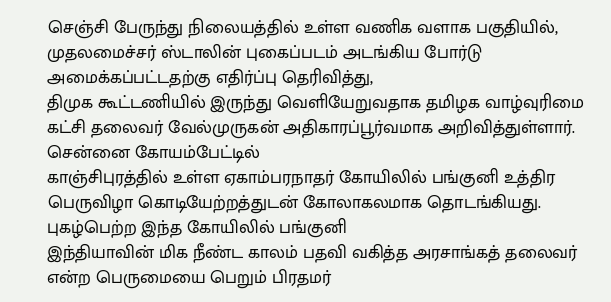செஞ்சி பேருந்து நிலையத்தில் உள்ள வணிக வளாக பகுதியில், முதலமைச்சர் ஸ்டாலின் புகைப்படம் அடங்கிய போர்டு அமைக்கப்பட்டதற்கு எதிர்ப்பு தெரிவித்து,
திமுக கூட்டணியில் இருந்து வெளியேறுவதாக தமிழக வாழ்வுரிமை கட்சி தலைவர் வேல்முருகன் அதிகாரப்பூர்வமாக அறிவித்துள்ளார். சென்னை கோயம்பேட்டில்
காஞ்சிபுரத்தில் உள்ள ஏகாம்பரநாதர் கோயிலில் பங்குனி உத்திர பெருவிழா கொடியேற்றத்துடன் கோலாகலமாக தொடங்கியது. புகழ்பெற்ற இந்த கோயிலில் பங்குனி
இந்தியாவின் மிக நீண்ட காலம் பதவி வகித்த அரசாங்கத் தலைவர் என்ற பெருமையை பெறும் பிரதமர்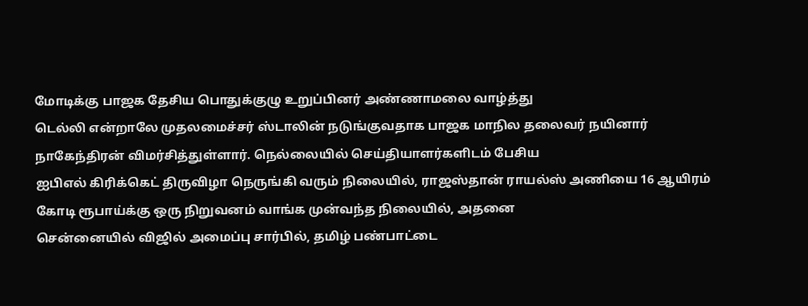மோடிக்கு பாஜக தேசிய பொதுக்குழு உறுப்பினர் அண்ணாமலை வாழ்த்து
டெல்லி என்றாலே முதலமைச்சர் ஸ்டாலின் நடுங்குவதாக பாஜக மாநில தலைவர் நயினார் நாகேந்திரன் விமர்சித்துள்ளார். நெல்லையில் செய்தியாளர்களிடம் பேசிய
ஐபிஎல் கிரிக்கெட் திருவிழா நெருங்கி வரும் நிலையில், ராஜஸ்தான் ராயல்ஸ் அணியை 16 ஆயிரம் கோடி ரூபாய்க்கு ஒரு நிறுவனம் வாங்க முன்வந்த நிலையில், அதனை
சென்னையில் விஜில் அமைப்பு சார்பில், தமிழ் பண்பாட்டை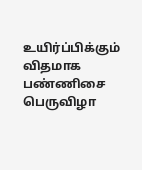உயிர்ப்பிக்கும் விதமாக பண்ணிசை பெருவிழா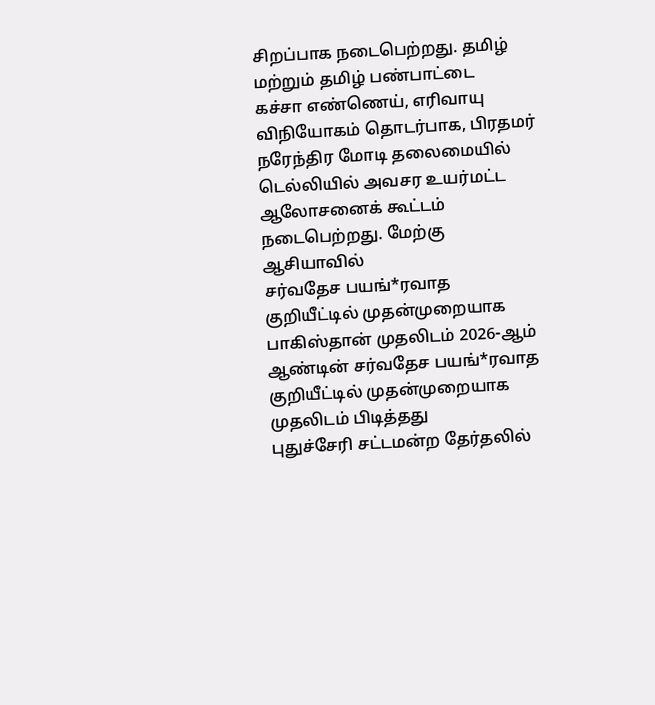சிறப்பாக நடைபெற்றது. தமிழ் மற்றும் தமிழ் பண்பாட்டை
கச்சா எண்ணெய், எரிவாயு விநியோகம் தொடர்பாக, பிரதமர் நரேந்திர மோடி தலைமையில் டெல்லியில் அவசர உயர்மட்ட ஆலோசனைக் கூட்டம் நடைபெற்றது. மேற்கு ஆசியாவில்
சர்வதேச பயங்*ரவாத குறியீட்டில் முதன்முறையாக பாகிஸ்தான் முதலிடம் 2026-ஆம் ஆண்டின் சர்வதேச பயங்*ரவாத குறியீட்டில் முதன்முறையாக முதலிடம் பிடித்தது
புதுச்சேரி சட்டமன்ற தேர்தலில்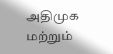அதிமுக மற்றும்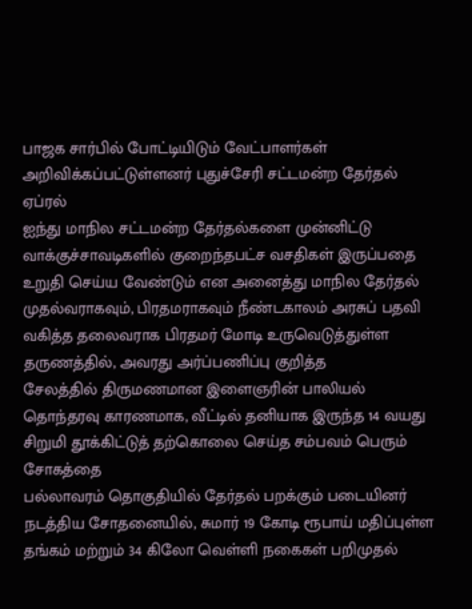பாஜக சார்பில் போட்டியிடும் வேட்பாளர்கள் அறிவிக்கப்பட்டுள்ளனர் புதுச்சேரி சட்டமன்ற தேர்தல் ஏப்ரல்
ஐந்து மாநில சட்டமன்ற தேர்தல்களை முன்னிட்டு வாக்குச்சாவடிகளில் குறைந்தபட்ச வசதிகள் இருப்பதை உறுதி செய்ய வேண்டும் என அனைத்து மாநில தேர்தல்
முதல்வராகவும், பிரதமராகவும் நீண்டகாலம் அரசுப் பதவி வகித்த தலைவராக பிரதமர் மோடி உருவெடுத்துள்ள தருணத்தில், அவரது அர்ப்பணிப்பு குறித்த
சேலத்தில் திருமணமான இளைஞரின் பாலியல் தொந்தரவு காரணமாக, வீட்டில் தனியாக இருந்த 14 வயது சிறுமி தூக்கிட்டுத் தற்கொலை செய்த சம்பவம் பெரும் சோகத்தை
பல்லாவரம் தொகுதியில் தேர்தல் பறக்கும் படையினர் நடத்திய சோதனையில், சுமார் 19 கோடி ரூபாய் மதிப்புள்ள தங்கம் மற்றும் 34 கிலோ வெள்ளி நகைகள் பறிமுதல்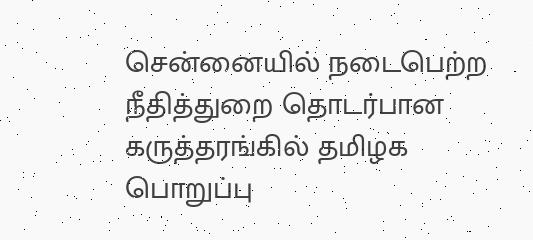சென்னையில் நடைபெற்ற நீதித்துறை தொடர்பான கருத்தரங்கில் தமிழக பொறுப்பு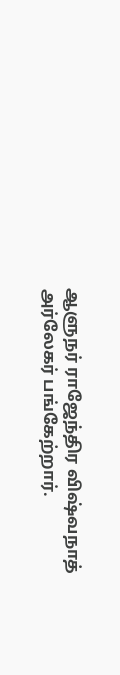ஆளுநர் ராஜேந்திர விஷ்வநாத் அர்லேகர் பங்கேற்றார்.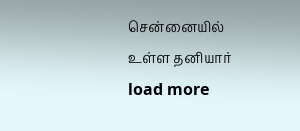சென்னையில் உள்ள தனியார்
load more